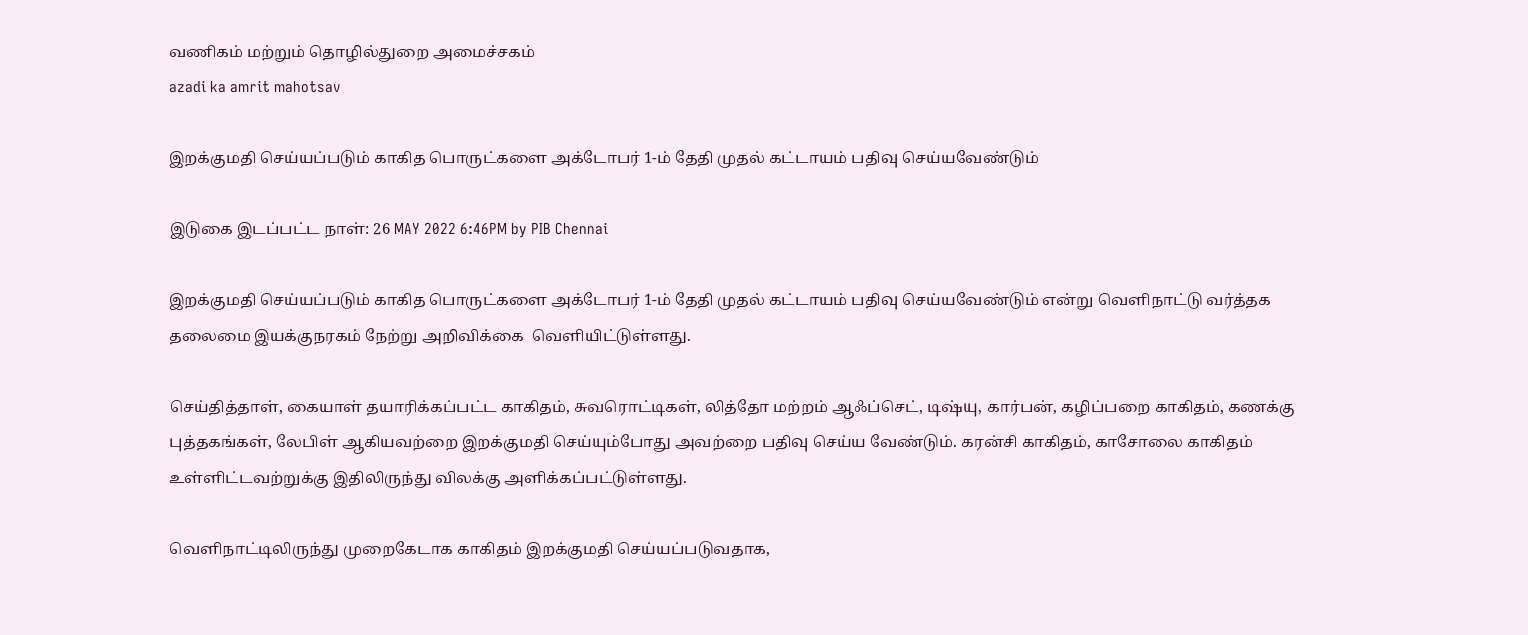வணிகம் மற்றும் தொழில்துறை அமைச்சகம்
azadi ka amrit mahotsav

இறக்குமதி செய்யப்படும் காகித பொருட்களை அக்டோபர் 1-ம் தேதி முதல் கட்டாயம் பதிவு செய்யவேண்டும்

இடுகை இடப்பட்ட நாள்: 26 MAY 2022 6:46PM by PIB Chennai

இறக்குமதி செய்யப்படும் காகித பொருட்களை அக்டோபர் 1-ம் தேதி முதல் கட்டாயம் பதிவு செய்யவேண்டும் என்று வெளிநாட்டு வர்த்தக தலைமை இயக்குநரகம் நேற்று அறிவிக்கை  வெளியிட்டுள்ளது.

செய்தித்தாள், கையாள் தயாரிக்கப்பட்ட காகிதம், சுவரொட்டிகள், லித்தோ மற்றம் ஆஃப்செட், டிஷ்யு, கார்பன், கழிப்பறை காகிதம், கணக்கு புத்தகங்கள், லேபிள் ஆகியவற்றை இறக்குமதி செய்யும்போது அவற்றை பதிவு செய்ய வேண்டும். கரன்சி காகிதம், காசோலை காகிதம் உள்ளிட்டவற்றுக்கு இதிலிருந்து விலக்கு அளிக்கப்பட்டுள்ளது.

வெளிநாட்டிலிருந்து முறைகேடாக காகிதம் இறக்குமதி செய்யப்படுவதாக,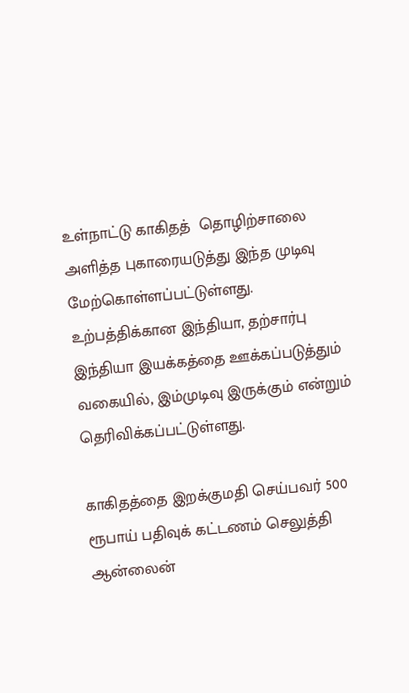உள்நாட்டு காகிதத்  தொழிற்சாலை அளித்த புகாரையடுத்து இந்த முடிவு மேற்கொள்ளப்பட்டுள்ளது.  உற்பத்திக்கான இந்தியா, தற்சார்பு இந்தியா இயக்கத்தை ஊக்கப்படுத்தும் வகையில், இம்முடிவு இருக்கும் என்றும் தெரிவிக்கப்பட்டுள்ளது.

காகிதத்தை இறக்குமதி செய்பவர் 500 ரூபாய் பதிவுக் கட்டணம் செலுத்தி ஆன்லைன்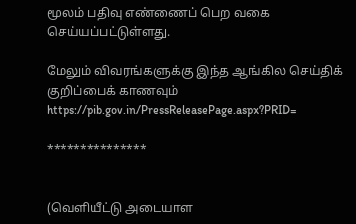மூலம் பதிவு எண்ணைப் பெற வகை செய்யப்பட்டுள்ளது.

மேலும் விவரங்களுக்கு இந்த ஆங்கில செய்திக் குறிப்பைக் காணவும் https://pib.gov.in/PressReleasePage.aspx?PRID=

***************


(வெளியீட்டு அடையாள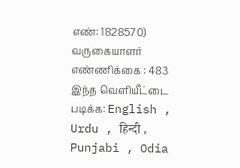எண்: 1828570) வருகையாளர் எண்ணிக்கை : 483
இந்த வெளியீட்டை படிக்க: English , Urdu , हिन्दी , Punjabi , Odia